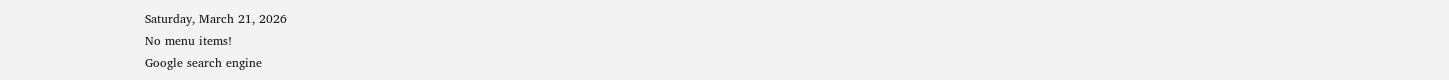Saturday, March 21, 2026
No menu items!
Google search engine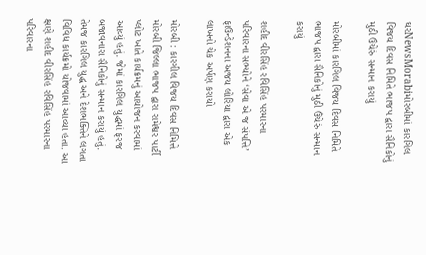ઘરNewsMorabiમોરબીમાં કારગિલ વિજય દિવસ નિમિતે ભાજપ દ્વારા સૈનિકોનું મુઠી ઉંચેરું સન્માન કરાયું

મોરબીમાં કારગિલ વિજય દિવસ નિમિતે ભાજપ દ્વારા સૈનિકોનું મુઠી ઉંચેરું સન્માન કરાયું

શહીદ વીરસિંહ રવિસિંહ પરમારના પરિવારના સભ્યોને ‘સેવા એ જ સંપત્તિ’ ફાઉન્ડેશનના અજય લોરિયા દ્વારા એક લાખનો ચેક અર્પણ કરાયો

મોરબી : કારગીલ વિજય દિવસ નિમિત્તે મોરબી જિલ્લા ભાજપ દ્વારા રામેશ્વર પાર્ટી પ્લોટ ખાતે કાર્યક્રમનું આયોજન કરવામાં આવ્યું હતું. જેમાં કારગિલ યુદ્ધમાં ફરજ બજાવનારા સૈનિકોનું સન્માન કરાયું હતું. તેમજ કારગિલ યુદ્ધ અને દેશભક્તિને લગતા વિવિધ કાર્યક્રમો યોજવામાં આવ્યા હતા. આ ક્ષણે શહીદ વીરસિંહ રવિસિંહ પરમારના પરિવારના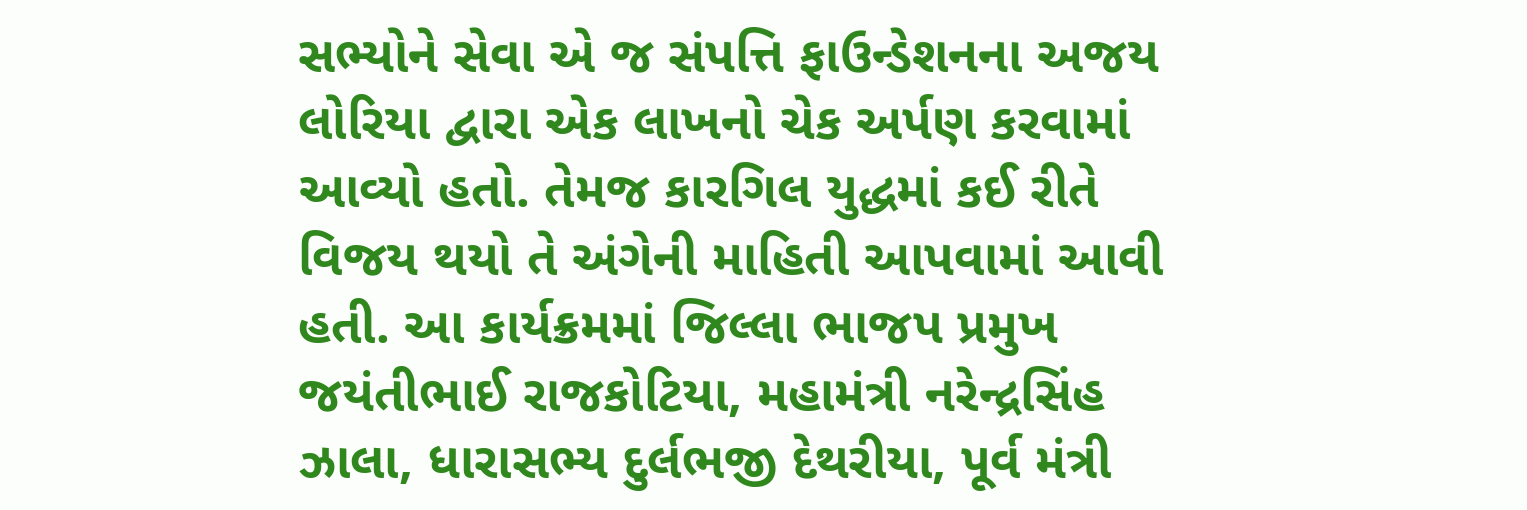સભ્યોને સેવા એ જ સંપત્તિ ફાઉન્ડેશનના અજય લોરિયા દ્વારા એક લાખનો ચેક અર્પણ કરવામાં આવ્યો હતો. તેમજ કારગિલ યુદ્ધમાં કઈ રીતે વિજય થયો તે અંગેની માહિતી આપવામાં આવી હતી. આ કાર્યક્રમમાં જિલ્લા ભાજપ પ્રમુખ જયંતીભાઈ રાજકોટિયા, મહામંત્રી નરેન્દ્રસિંહ ઝાલા, ધારાસભ્ય દુર્લભજી દેથરીયા, પૂર્વ મંત્રી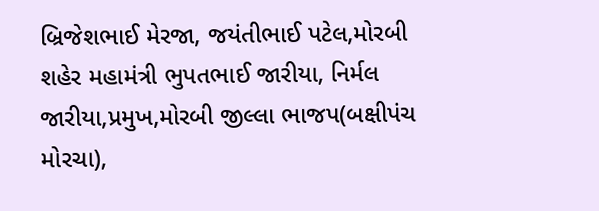બ્રિજેશભાઈ મેરજા, જયંતીભાઈ પટેલ,મોરબી શહેર મહામંત્રી ભુપતભાઈ જારીયા, નિર્મલ જારીયા,પ્રમુખ,મોરબી જીલ્લા ભાજપ(બક્ષીપંચ મોરચા),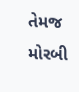તેમજ મોરબી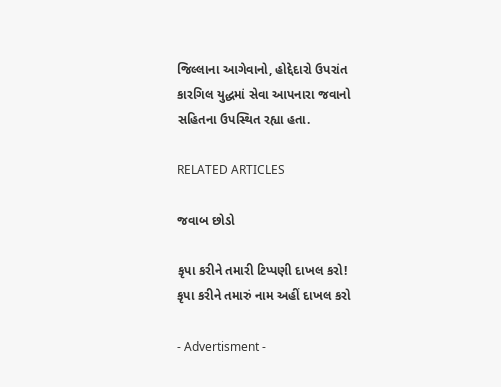જિલ્લાના આગેવાનો, હોદ્દેદારો ઉપરાંત કારગિલ યુદ્ધમાં સેવા આપનારા જવાનો સહિતના ઉપસ્થિત રહ્યા હતા.

RELATED ARTICLES

જવાબ છોડો

કૃપા કરીને તમારી ટિપ્પણી દાખલ કરો!
કૃપા કરીને તમારું નામ અહીં દાખલ કરો

- Advertisment -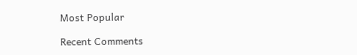Most Popular

Recent Comments